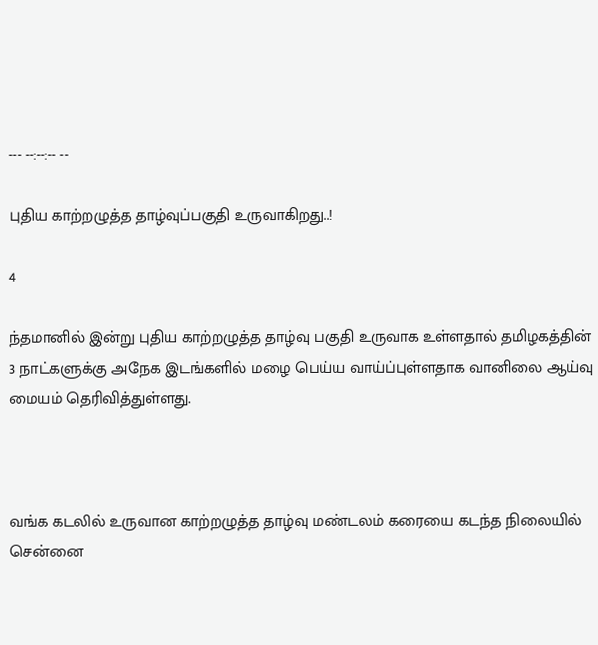--- --:--:-- --

புதிய காற்றழுத்த தாழ்வுப்பகுதி உருவாகிறது..!

4

ந்தமானில் இன்று புதிய காற்றழுத்த தாழ்வு பகுதி உருவாக உள்ளதால் தமிழகத்தின் 3 நாட்களுக்கு அநேக இடங்களில் மழை பெய்ய வாய்ப்புள்ளதாக வானிலை ஆய்வு மையம் தெரிவித்துள்ளது.



வங்க கடலில் உருவான காற்றழுத்த தாழ்வு மண்டலம் கரையை கடந்த நிலையில் சென்னை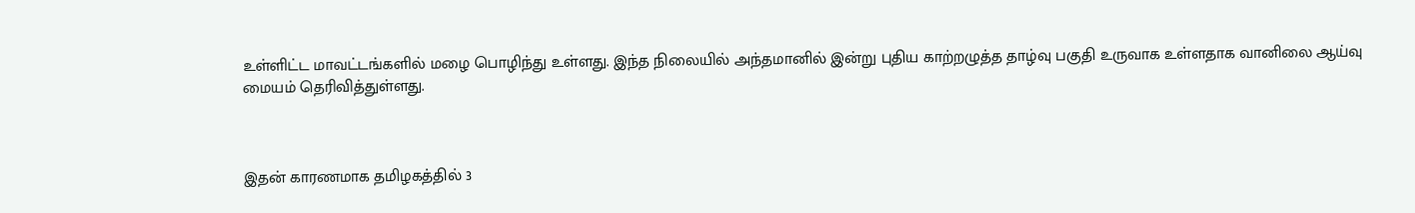உள்ளிட்ட மாவட்டங்களில் மழை பொழிந்து உள்ளது. இந்த நிலையில் அந்தமானில் இன்று புதிய காற்றழுத்த தாழ்வு பகுதி உருவாக உள்ளதாக வானிலை ஆய்வு மையம் தெரிவித்துள்ளது.



இதன் காரணமாக தமிழகத்தில் 3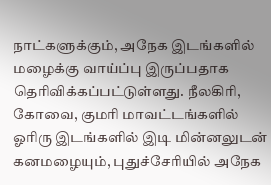நாட்களுக்கும், அநேக இடங்களில் மழைக்கு வாய்ப்பு இருப்பதாக தெரிவிக்கப்பட்டுள்ளது. நீலகிரி, கோவை, குமரி மாவட்டங்களில் ஓரிரு இடங்களில் இடி மின்னலுடன் கனமழையும், புதுச்சேரியில் அநேக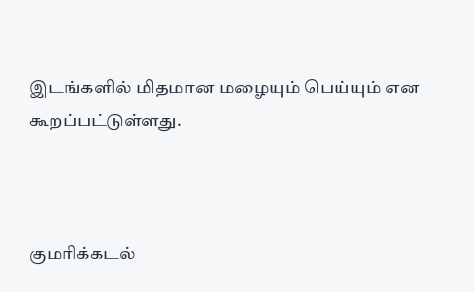இடங்களில் மிதமான மழையும் பெய்யும் என கூறப்பட்டுள்ளது.



குமரிக்கடல்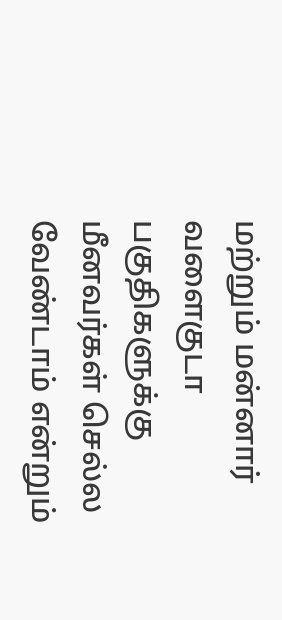மற்றும் மன்னார் வளைகுடா பகுதிகளுக்கு மீனவர்கள் செல்ல வேண்டாம் என்றும்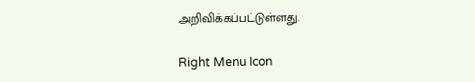அறிவிக்கப்பட்டுள்ளது.

Right Menu Icon